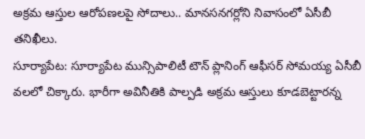అక్రమ ఆస్తుల ఆరోపణలపై సోదాలు.. మానసనగర్లోని నివాసంలో ఏసీబీ తనిఖీలు.
సూర్యాపేట: సూర్యాపేట మున్సిపాలిటీ టౌన్ ప్లానింగ్ ఆఫీసర్ సోమయ్య ఏసీబీ వలలో చిక్కారు. భారీగా అవినీతికి పాల్పడి అక్రమ ఆస్తులు కూడబెట్టారన్న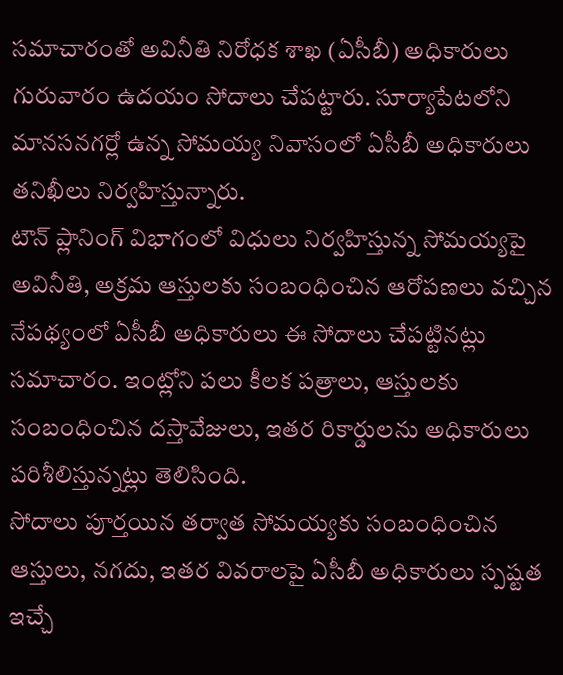సమాచారంతో అవినీతి నిరోధక శాఖ (ఏసీబీ) అధికారులు గురువారం ఉదయం సోదాలు చేపట్టారు. సూర్యాపేటలోని మానసనగర్లో ఉన్న సోమయ్య నివాసంలో ఏసీబీ అధికారులు తనిఖీలు నిర్వహిస్తున్నారు.
టౌన్ ప్లానింగ్ విభాగంలో విధులు నిర్వహిస్తున్న సోమయ్యపై అవినీతి, అక్రమ ఆస్తులకు సంబంధించిన ఆరోపణలు వచ్చిన నేపథ్యంలో ఏసీబీ అధికారులు ఈ సోదాలు చేపట్టినట్లు సమాచారం. ఇంట్లోని పలు కీలక పత్రాలు, ఆస్తులకు సంబంధించిన దస్తావేజులు, ఇతర రికార్డులను అధికారులు పరిశీలిస్తున్నట్లు తెలిసింది.
సోదాలు పూర్తయిన తర్వాత సోమయ్యకు సంబంధించిన ఆస్తులు, నగదు, ఇతర వివరాలపై ఏసీబీ అధికారులు స్పష్టత ఇచ్చే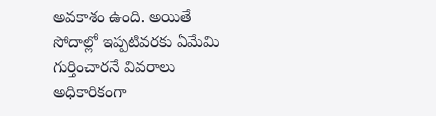అవకాశం ఉంది. అయితే సోదాల్లో ఇప్పటివరకు ఏమేమి గుర్తించారనే వివరాలు అధికారికంగా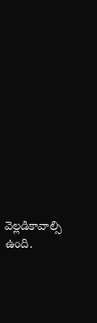వెల్లడికావాల్సి ఉంది.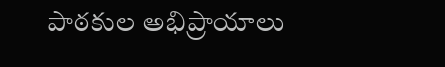పాఠకుల అభిప్రాయాలు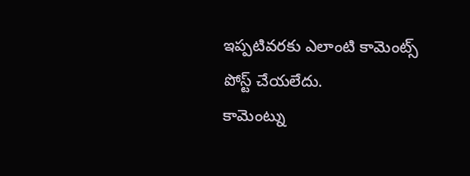ఇప్పటివరకు ఎలాంటి కామెంట్స్ పోస్ట్ చేయలేదు.
కామెంట్ను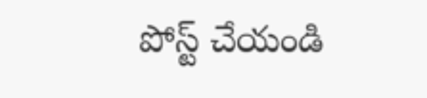పోస్ట్ చేయండి